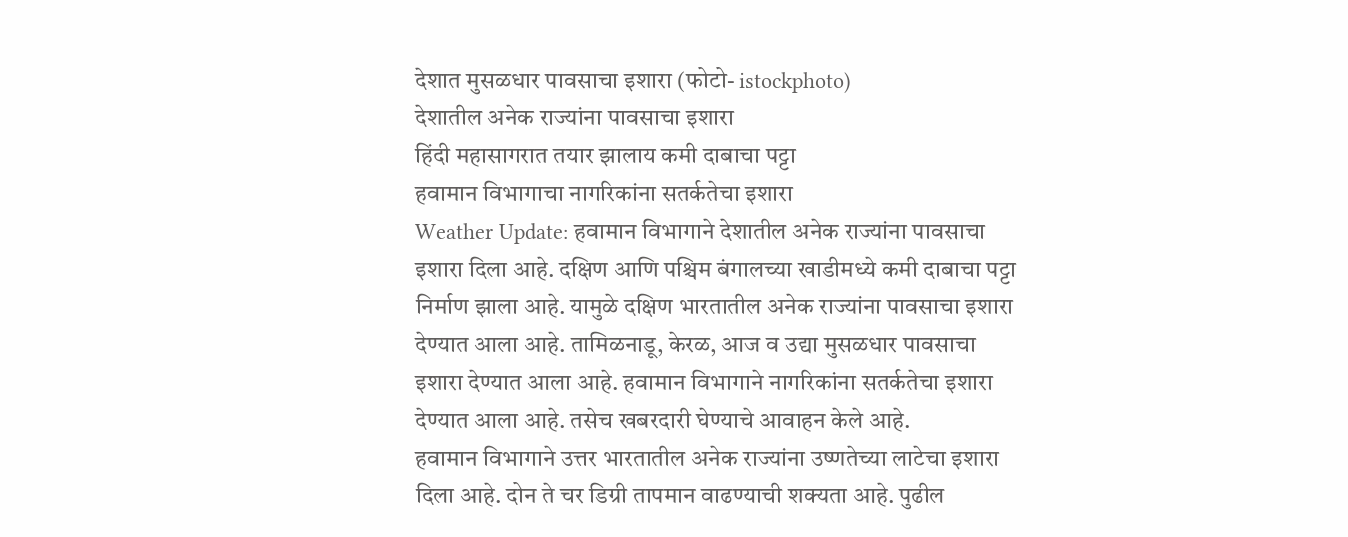देशात मुसळधार पावसाचा इशारा (फोटो- istockphoto)
देशातील अनेक राज्यांना पावसाचा इशारा
हिंदी महासागरात तयार झालाय कमी दाबाचा पट्टा
हवामान विभागाचा नागरिकांना सतर्कतेचा इशारा
Weather Update: हवामान विभागाने देशातील अनेक राज्यांना पावसाचा इशारा दिला आहे. दक्षिण आणि पश्चिम बंगालच्या खाडीमध्ये कमी दाबाचा पट्टा निर्माण झाला आहे. यामुळे दक्षिण भारतातील अनेक राज्यांना पावसाचा इशारा देण्यात आला आहे. तामिळनाडू, केरळ, आज व उद्या मुसळधार पावसाचा इशारा देण्यात आला आहे. हवामान विभागाने नागरिकांना सतर्कतेचा इशारा देण्यात आला आहे. तसेच खबरदारी घेण्याचे आवाहन केले आहे.
हवामान विभागाने उत्तर भारतातील अनेक राज्यांना उष्णतेच्या लाटेचा इशारा दिला आहे. दोन ते चर डिग्री तापमान वाढण्याची शक्यता आहे. पुढील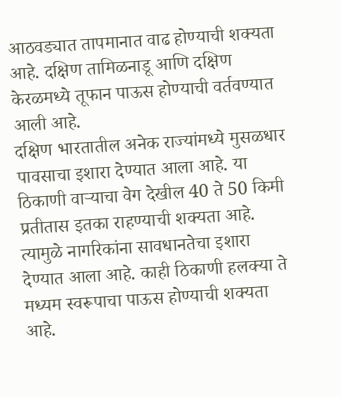आठवड्यात तापमानात वाढ होण्याची शक्यता आहे. दक्षिण तामिळनाडू आणि दक्षिण केरळमध्ये तूफान पाऊस होण्याची वर्तवण्यात आली आहे.
दक्षिण भारतातील अनेक राज्यांमध्ये मुसळधार पावसाचा इशारा देण्यात आला आहे. या ठिकाणी वाऱ्याचा वेग देखील 40 ते 50 किमी प्रतीतास इतका राहण्याची शक्यता आहे. त्यामुळे नागरिकांना सावधानतेचा इशारा देण्यात आला आहे. काही ठिकाणी हलक्या ते मध्यम स्वरूपाचा पाऊस होण्याची शक्यता आहे.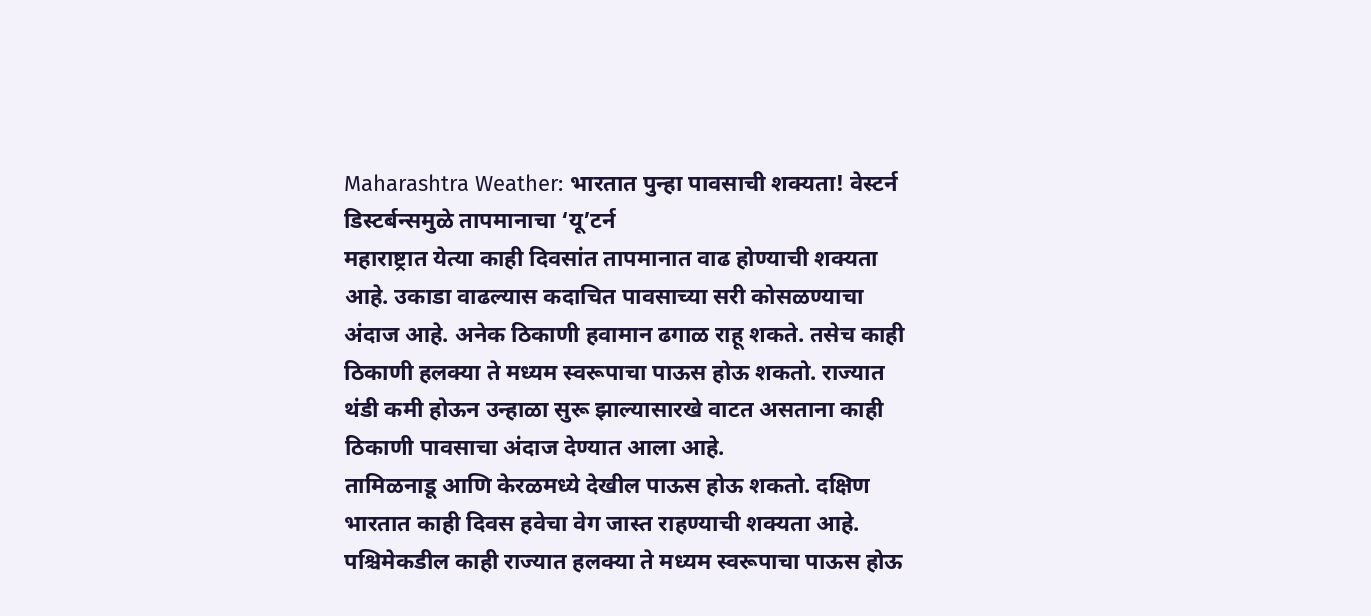Maharashtra Weather: भारतात पुन्हा पावसाची शक्यता! वेस्टर्न डिस्टर्बन्समुळे तापमानाचा ‘यू’टर्न
महाराष्ट्रात येत्या काही दिवसांत तापमानात वाढ होण्याची शक्यता आहे. उकाडा वाढल्यास कदाचित पावसाच्या सरी कोसळण्याचा अंदाज आहे. अनेक ठिकाणी हवामान ढगाळ राहू शकते. तसेच काही ठिकाणी हलक्या ते मध्यम स्वरूपाचा पाऊस होऊ शकतो. राज्यात थंडी कमी होऊन उन्हाळा सुरू झाल्यासारखे वाटत असताना काही ठिकाणी पावसाचा अंदाज देण्यात आला आहे.
तामिळनाडू आणि केरळमध्ये देखील पाऊस होऊ शकतो. दक्षिण भारतात काही दिवस हवेचा वेग जास्त राहण्याची शक्यता आहे. पश्चिमेकडील काही राज्यात हलक्या ते मध्यम स्वरूपाचा पाऊस होऊ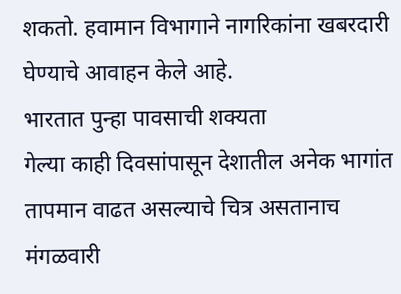शकतो. हवामान विभागाने नागरिकांना खबरदारी घेण्याचे आवाहन केले आहे.
भारतात पुन्हा पावसाची शक्यता
गेल्या काही दिवसांपासून देशातील अनेक भागांत तापमान वाढत असल्याचे चित्र असतानाच मंगळवारी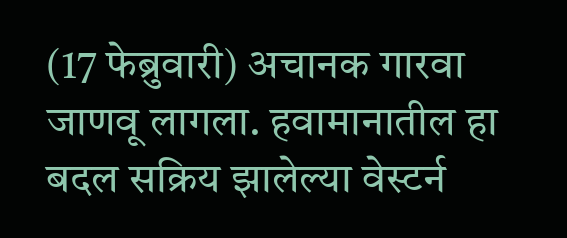(17 फेब्रुवारी) अचानक गारवा जाणवू लागला. हवामानातील हा बदल सक्रिय झालेल्या वेस्टर्न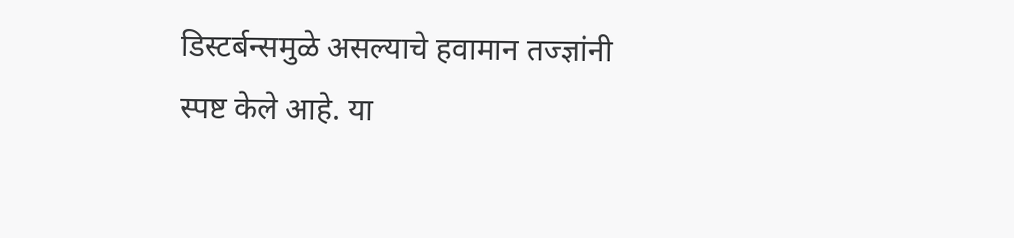डिस्टर्बन्समुळे असल्याचे हवामान तज्ज्ञांनी स्पष्ट केले आहे. या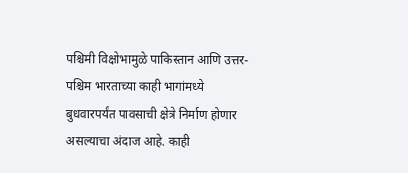पश्चिमी विक्षोभामुळे पाकिस्तान आणि उत्तर-पश्चिम भारताच्या काही भागांमध्ये बुधवारपर्यंत पावसाची क्षेत्रे निर्माण होणार असल्याचा अंदाज आहे. काही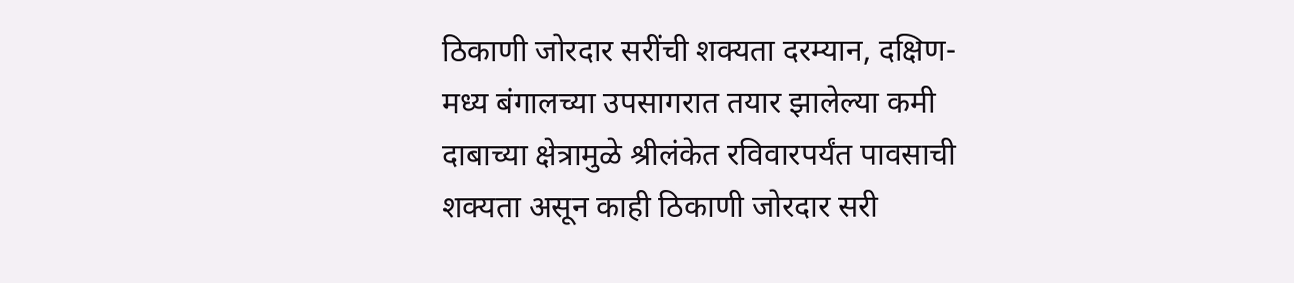ठिकाणी जोरदार सरींची शक्यता दरम्यान, दक्षिण-मध्य बंगालच्या उपसागरात तयार झालेल्या कमी दाबाच्या क्षेत्रामुळे श्रीलंकेत रविवारपर्यंत पावसाची शक्यता असून काही ठिकाणी जोरदार सरी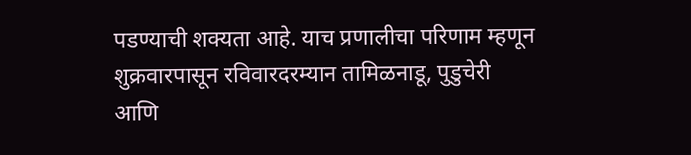पडण्याची शक्यता आहे. याच प्रणालीचा परिणाम म्हणून शुक्रवारपासून रविवारदरम्यान तामिळनाडू, पुडुचेरी आणि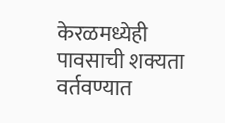केरळमध्येही पावसाची शक्यता वर्तवण्यात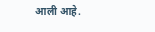आली आहे.